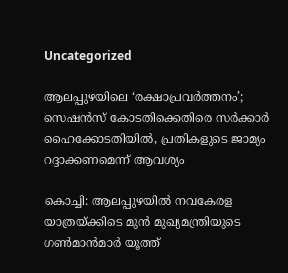Uncategorized

ആലപ്പുഴയിലെ ‘രക്ഷാപ്രവർത്തനം’; സെഷൻസ് കോടതിക്കെതിരെ സർക്കാർ ഹൈക്കോടതിയിൽ, പ്രതികളുടെ ജാമ്യം റദ്ദാക്കണമെന്ന് ആവശ്യം

കൊച്ചി: ആലപ്പുഴയിൽ നവകേരള യാത്രയ്ക്കിടെ മുൻ മുഖ്യമന്ത്രിയുടെ ഗൺമാൻമാർ യൂത്ത്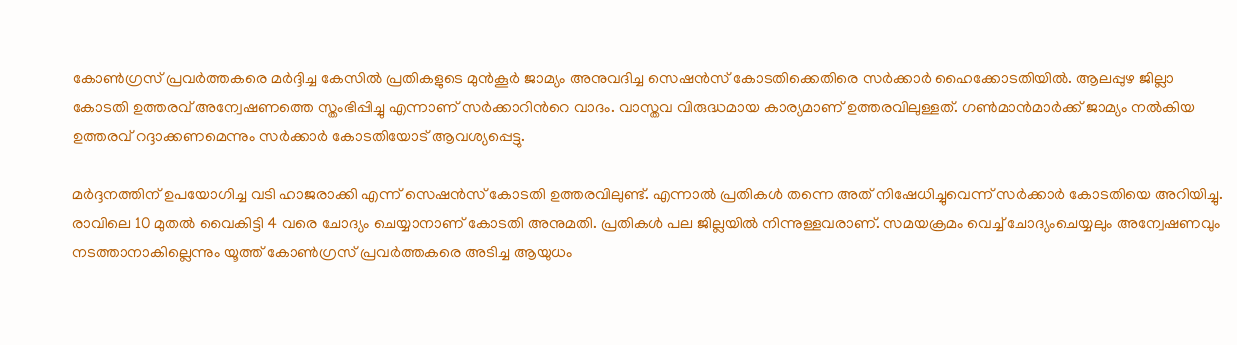കോൺഗ്രസ് പ്രവർത്തകരെ മർദ്ദിച്ച കേസിൽ പ്രതികളുടെ മുൻകൂർ ജാമ്യം അനുവദിച്ച സെഷൻസ് കോടതിക്കെതിരെ സർക്കാർ ഹൈക്കോടതിയിൽ. ആലപ്പുഴ ജില്ലാ കോടതി ഉത്തരവ് അന്വേഷണത്തെ സ്തംഭിപ്പിച്ചു എന്നാണ് സര്‍ക്കാറിന്‍റെ വാദം. വാസ്തവ വിരുദ്ധമായ കാര്യമാണ് ഉത്തരവിലുള്ളത്. ഗൺമാൻമാർക്ക് ജാമ്യം നൽകിയ ഉത്തരവ് റദ്ദാക്കണമെന്നും സർക്കാർ കോടതിയോട് ആവശ്യപ്പെട്ടു.

മർദ്ദനത്തിന് ഉപയോഗിച്ച വടി ഹാജരാക്കി എന്ന് സെഷൻസ് കോടതി ഉത്തരവിലുണ്ട്. എന്നാൽ പ്രതികൾ തന്നെ അത് നിഷേധിച്ചുവെന്ന് സര്‍ക്കാര്‍ കോടതിയെ അറിയിച്ചു. രാവിലെ 10 മുതൽ വൈകിട്ടി 4 വരെ ചോദ്യം ചെയ്യാനാണ് കോടതി അനുമതി. പ്രതികൾ പല ജില്ലയിൽ നിന്നുള്ളവരാണ്. സമയക്രമം വെച്ച് ചോദ്യംചെയ്യലും അന്വേഷണവും നടത്താനാകില്ലെന്നും യൂത്ത് കോൺഗ്രസ് പ്രവർത്തകരെ അടിച്ച ആയുധം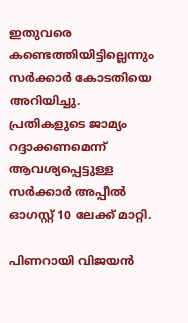ഇതുവരെ കണ്ടെത്തിയിട്ടില്ലെന്നും സര്‍ക്കാര്‍ കോടതിയെ അറിയിച്ചു. പ്രതികളുടെ ജാമ്യം റദ്ദാക്കണമെന്ന് ആവശ്യപ്പെട്ടുള്ള സർക്കാർ അപ്പീൽ ഓഗസ്റ്റ് 10 ലേക്ക് മാറ്റി.

പിണറായി വിജയൻ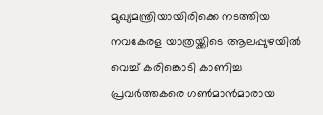മുഖ്യമന്ത്രിയായിരിക്കെ നടത്തിയ നവകേരള യാത്രയ്ക്കിടെ ആലപ്പുഴയിൽ വെച്ച് കരിങ്കൊടി കാണിച്ച പ്രവർത്തകരെ ഗൺമാൻമാരായ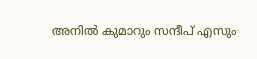അനിൽ കുമാറും സന്ദീപ് എസും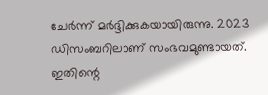ചേർന്ന് മർദ്ദിക്കുകയായിരുന്നു. 2023 ഡിസംബറിലാണ് സംഭവമുണ്ടായത്. ഇതിന്റെ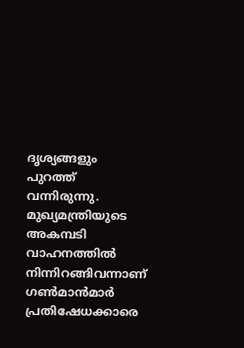ദൃശ്യങ്ങളും പുറത്ത് വന്നിരുന്നു. മുഖ്യമന്ത്രിയുടെ അകമ്പടി വാഹനത്തിൽ നിന്നിറങ്ങിവന്നാണ് ഗൺമാൻമാർ പ്രതിഷേധക്കാരെ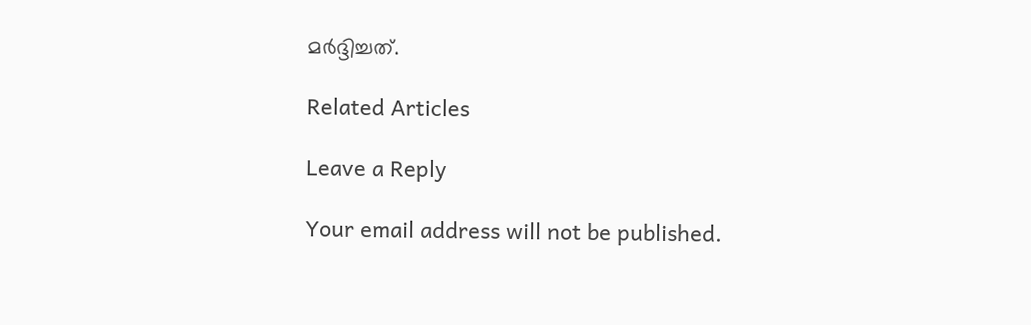മർദ്ദിച്ചത്.

Related Articles

Leave a Reply

Your email address will not be published.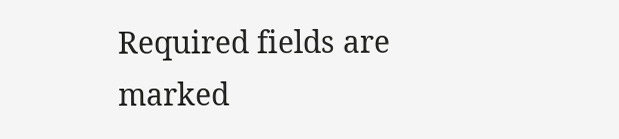Required fields are marked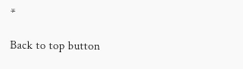*

Back to top button